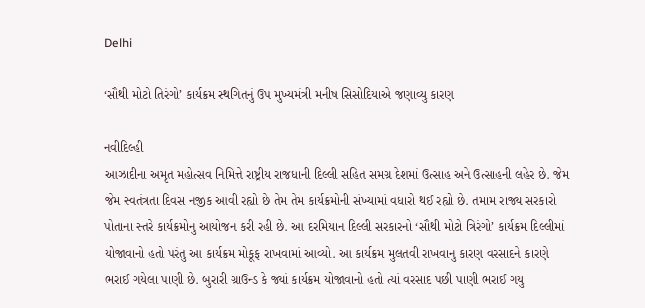Delhi

‘સૌથી મોટો તિરંગો’ કાર્યક્રમ સ્થગિતનું ઉપ મુખ્યમંત્રી મનીષ સિસોદિયાએ જણાવ્યુ કારણ

નવીદિલ્હી
આઝાદીના અમૃત મહોત્સવ નિમિત્તે રાષ્ટ્રીય રાજધાની દિલ્લી સહિત સમગ્ર દેશમાં ઉત્સાહ અને ઉત્સાહની લહેર છે. જેમ જેમ સ્વતંત્રતા દિવસ નજીક આવી રહ્યો છે તેમ તેમ કાર્યક્રમોની સંખ્યામાં વધારો થઈ રહ્યો છે. તમામ રાજ્ય સરકારો પોતાના સ્તરે કાર્યક્રમોનુ આયોજન કરી રહી છે. આ દરમિયાન દિલ્લી સરકારનો ‘સૌથી મોટો ત્રિરંગો’ કાર્યક્રમ દિલ્લીમાં યોજાવાનો હતો પરંતુ આ કાર્યક્રમ મોકૂફ રાખવામાં આવ્યો. આ કાર્યક્રમ મુલતવી રાખવાનુ કારણ વરસાદને કારણે ભરાઈ ગયેલા પાણી છે. બુરારી ગ્રાઉન્ડ કે જ્યાં કાર્યક્રમ યોજાવાનો હતો ત્યાં વરસાદ પછી પાણી ભરાઈ ગયુ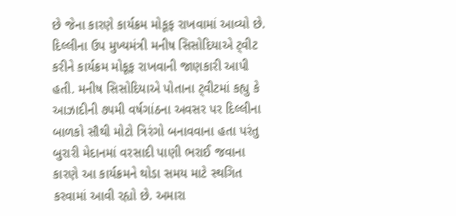છે જેના કારણે કાર્યક્રમ મોકૂફ રાખવામાં આવ્યો છે. દિલ્લીના ઉપ મુખ્યમંત્રી મનીષ સિસોદિયાએ ટ્‌વીટ કરીને કાર્યક્રમ મોકૂફ રાખવાની જાણકારી આપી હતી. મનીષ સિસોદિયાએ પોતાના ટ્‌વીટમાં કહ્યુ કે આઝાદીની ૭૫મી વર્ષગાંઠના અવસર પર દિલ્લીના બાળકો સૌથી મોટો ત્રિરંગો બનાવવાના હતા પરંતુ બુરારી મેદાનમાં વરસાદી પાણી ભરાઈ જવાના કારણે આ કાર્યક્રમને થોડા સમય માટે સ્થગિત કરવામાં આવી રહ્યો છે. અમારા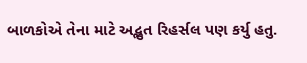બાળકોએ તેના માટે અદ્ભુત રિહર્સલ પણ કર્યુ હતુ.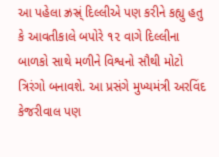આ પહેલા ઝ્રસ્ર્ં દિલ્લીએ પણ કરીને કહ્યુ હતુ કે આવતીકાલે બપોરે ૧૨ વાગે દિલ્લીના બાળકો સાથે મળીને વિશ્વનો સૌથી મોટો ત્રિરંગો બનાવશે. આ પ્રસંગે મુખ્યમંત્રી અરવિંદ કેજરીવાલ પણ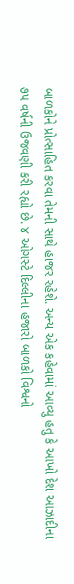બાળકોને પ્રોત્સાહિત કરવા તેમની સાથે હાજર રહેશે. અન્ય એક કહેવામાં આવ્યુ હતુ કે આખો દેશ આઝાદીના ૭૫ વર્ષની ઉજવણી કરી રહ્યો છે. ૪ ઓગસ્ટે દિલ્લીના હજારો બાળકો વિશ્વનો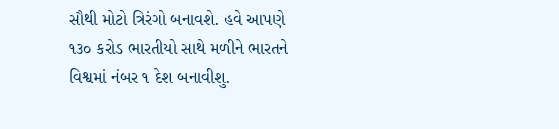સૌથી મોટો ત્રિરંગો બનાવશે. હવે આપણે ૧૩૦ કરોડ ભારતીયો સાથે મળીને ભારતને વિશ્વમાં નંબર ૧ દેશ બનાવીશુ.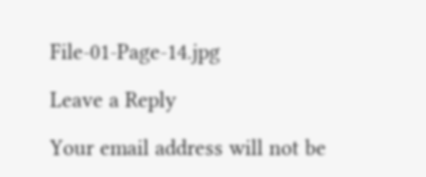File-01-Page-14.jpg

Leave a Reply

Your email address will not be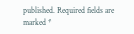published. Required fields are marked *